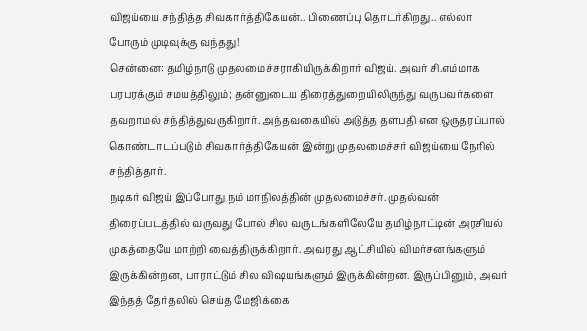விஜய்யை சந்தித்த சிவகார்த்திகேயன்.. பிணைப்பு தொடர்கிறது.. எல்லா போரும் முடிவுக்கு வந்தது!
சென்னை: தமிழ்நாடு முதலமைச்சராகியிருக்கிறார் விஜய். அவர் சி.எம்மாக பரபரக்கும் சமயத்திலும்; தன்னுடைய திரைத்துறையிலிருந்து வருபவர்களை தவறாமல் சந்தித்துவருகிறார். அந்தவகையில் அடுத்த தளபதி என ஒருதரப்பால் கொண்டாடப்படும் சிவகார்த்திகேயன் இன்று முதலமைச்சர் விஜய்யை நேரில் சந்தித்தார்.
நடிகர் விஜய் இப்போது நம் மாநிலத்தின் முதலமைச்சர். முதல்வன் திரைப்படத்தில் வருவது போல் சில வருடங்களிலேயே தமிழ்நாட்டின் அரசியல் முகத்தையே மாற்றி வைத்திருக்கிறார். அவரது ஆட்சியில் விமர்சனங்களும் இருக்கின்றன, பாராட்டும் சில விஷயங்களும் இருக்கின்றன. இருப்பினும், அவர் இந்தத் தேர்தலில் செய்த மேஜிக்கை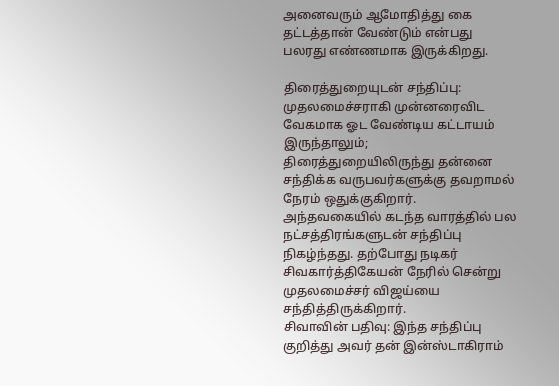அனைவரும் ஆமோதித்து கை தட்டத்தான் வேண்டும் என்பது பலரது எண்ணமாக இருக்கிறது.

திரைத்துறையுடன் சந்திப்பு: முதலமைச்சராகி முன்னரைவிட வேகமாக ஓட வேண்டிய கட்டாயம் இருந்தாலும்; திரைத்துறையிலிருந்து தன்னை சந்திக்க வருபவர்களுக்கு தவறாமல் நேரம் ஒதுக்குகிறார். அந்தவகையில் கடந்த வாரத்தில் பல நட்சத்திரங்களுடன் சந்திப்பு நிகழ்ந்தது. தற்போது நடிகர் சிவகார்த்திகேயன் நேரில் சென்று முதலமைச்சர் விஜய்யை சந்தித்திருக்கிறார்.
சிவாவின் பதிவு: இந்த சந்திப்பு குறித்து அவர் தன் இன்ஸ்டாகிராம்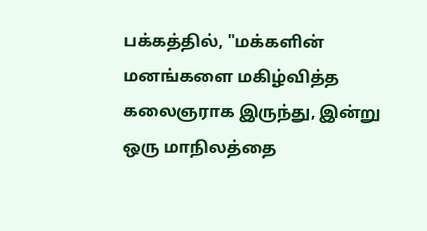பக்கத்தில், "மக்களின் மனங்களை மகிழ்வித்த கலைஞராக இருந்து, இன்று ஒரு மாநிலத்தை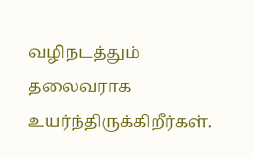வழிநடத்தும் தலைவராக உயர்ந்திருக்கிறீர்கள்.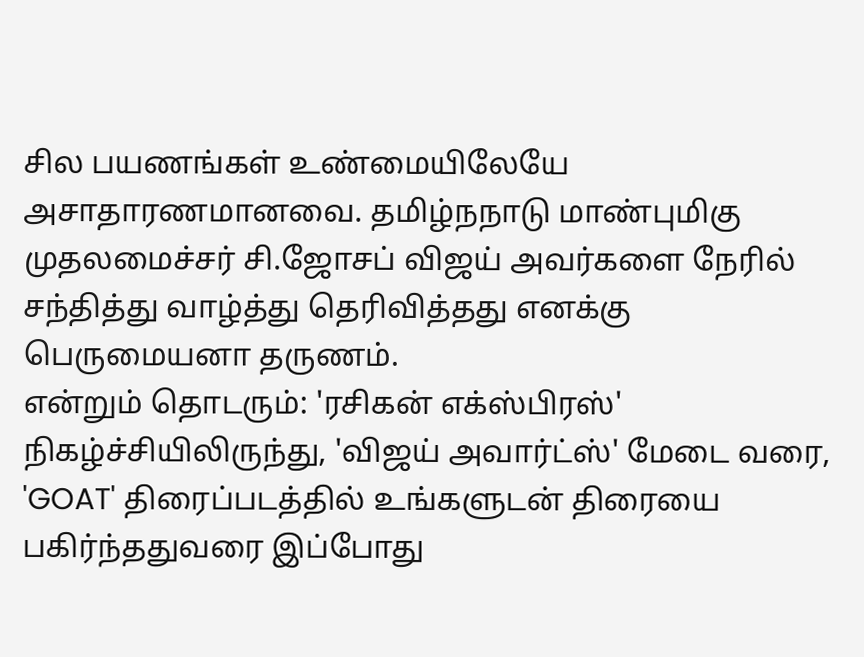சில பயணங்கள் உண்மையிலேயே அசாதாரணமானவை. தமிழ்நநாடு மாண்புமிகு முதலமைச்சர் சி.ஜோசப் விஜய் அவர்களை நேரில் சந்தித்து வாழ்த்து தெரிவித்தது எனக்கு பெருமையனா தருணம்.
என்றும் தொடரும்: 'ரசிகன் எக்ஸ்பிரஸ்' நிகழ்ச்சியிலிருந்து, 'விஜய் அவார்ட்ஸ்' மேடை வரை, 'GOAT' திரைப்படத்தில் உங்களுடன் திரையை பகிர்ந்ததுவரை இப்போது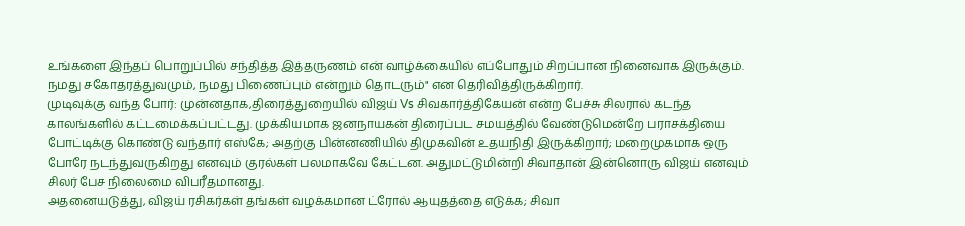உங்களை இந்தப் பொறுப்பில் சந்தித்த இத்தருணம் என் வாழ்க்கையில் எப்போதும் சிறப்பான நினைவாக இருக்கும். நமது சகோதரத்துவமும், நமது பிணைப்பும் என்றும் தொடரும்" என தெரிவித்திருக்கிறார்.
முடிவுக்கு வந்த போர்: முன்னதாக,திரைத்துறையில் விஜய் Vs சிவகார்த்திகேயன் என்ற பேச்சு சிலரால் கடந்த காலங்களில் கட்டமைக்கப்பட்டது. முக்கியமாக ஜனநாயகன் திரைப்பட சமயத்தில் வேண்டுமென்றே பராசக்தியை போட்டிக்கு கொண்டு வந்தார் எஸ்கே; அதற்கு பின்னணியில் திமுகவின் உதயநிதி இருக்கிறார்; மறைமுகமாக ஒரு போரே நடந்துவருகிறது எனவும் குரல்கள் பலமாகவே கேட்டன. அதுமட்டுமின்றி சிவாதான் இன்னொரு விஜய் எனவும் சிலர் பேச நிலைமை விபரீதமானது.
அதனையடுத்து, விஜய் ரசிகர்கள் தங்கள் வழக்கமான ட்ரோல் ஆயுதத்தை எடுக்க; சிவா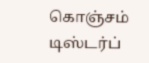கொஞ்சம் டிஸ்டர்ப்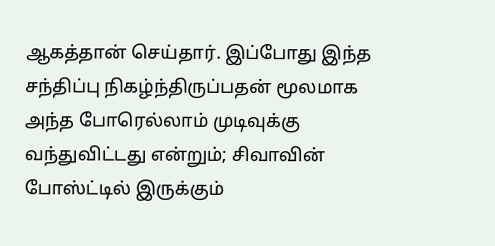ஆகத்தான் செய்தார். இப்போது இந்த சந்திப்பு நிகழ்ந்திருப்பதன் மூலமாக அந்த போரெல்லாம் முடிவுக்கு வந்துவிட்டது என்றும்; சிவாவின் போஸ்ட்டில் இருக்கும்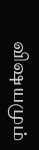விஷயமும்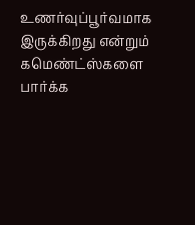உணர்வுப்பூர்வமாக இருக்கிறது என்றும் கமெண்ட்ஸ்களை பார்க்க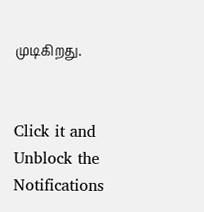முடிகிறது.


Click it and Unblock the Notifications